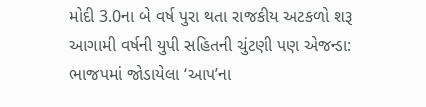મોદી 3.0ના બે વર્ષ પુરા થતા રાજકીય અટકળો શરૂ
આગામી વર્ષની યુપી સહિતની ચુંટણી પણ એજન્ડા: ભાજપમાં જોડાયેલા ‘આપ’ના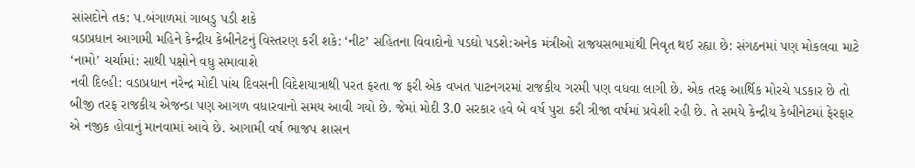સાંસદોને તક: પ.બંગાળમાં ગાબડુ પડી શકે
વડાપ્રધાન આગામી મહિને કેન્દ્રીય કેબીનેટનું વિસ્તરણ કરી શકે: ‘નીટ’ સહિતના વિવાદોનો પડઘો પડશે:અનેક મંત્રીઓ રાજયસભામાંથી નિવૃત થઈ રહ્યા છે: સંગઠનમાં પણ મોકલવા માટે ‘નામો’ ચર્ચામાં: સાથી પક્ષોને વધુ સમાવાશે
નવી દિલ્હી: વડાપ્રધાન નરેન્દ્ર મોદી પાંચ દિવસની વિદેશયાત્રાથી પરત ફરતા જ ફરી એક વખત પાટનગરમાં રાજકીય ગરમી પણ વધવા લાગી છે. એક તરફ આર્થિક મોરચે પડકાર છે તો બીજી તરફ રાજકીય એજન્ડા પણ આગળ વધારવાનો સમય આવી ગયો છે. જેમાં મોદી 3.0 સરકાર હવે બે વર્ષ પુરા કરી ત્રીજા વર્ષમાં પ્રવેશી રહી છે. તે સમયે કેન્દ્રીય કેબીનેટમાં ફેરફાર એ નજીક હોવાનું માનવામાં આવે છે. આગામી વર્ષ ભાજપ શાસન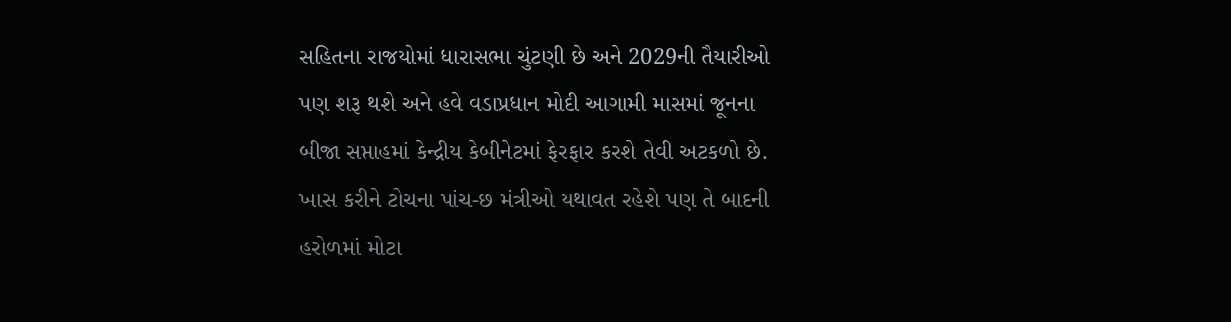સહિતના રાજયોમાં ધારાસભા ચુંટણી છે અને 2029ની તૈયારીઓ પણ શરૂ થશે અને હવે વડાપ્રધાન મોદી આગામી માસમાં જૂનના બીજા સપ્તાહમાં કેન્દ્રીય કેબીનેટમાં ફેરફાર કરશે તેવી અટકળો છે. ખાસ કરીને ટોચના પાંચ-છ મંત્રીઓ યથાવત રહેશે પણ તે બાદની હરોળમાં મોટા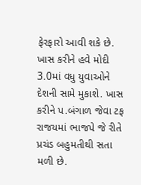ફેરફારો આવી શકે છે. ખાસ કરીને હવે મોદી 3.0માં વધુ યુવાઓને દેશની સામે મુકાશે. ખાસ કરીને પ.બંગાળ જેવા ટફ રાજયમાં ભાજપે જે રીતે પ્રચંડ બહુમતીથી સતા મળી છે.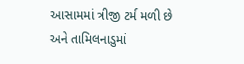આસામમાં ત્રીજી ટર્મ મળી છે અને તામિલનાડુમાં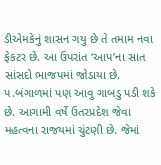ડીએમકેનું શાસન ગયુ છે તે તમામ નવા ફેકટર છે. આ ઉપરાંત ‘આપ’ના સાત સાંસદો ભાજપમાં જોડાયા છે. પ.બંગાળમાં પણ આવુ ગાબડુ પડી શકે છે. આગામી વર્ષે ઉતરપ્રદેશ જેવા મહત્વના રાજયમાં ચુંટણી છે. જેમાં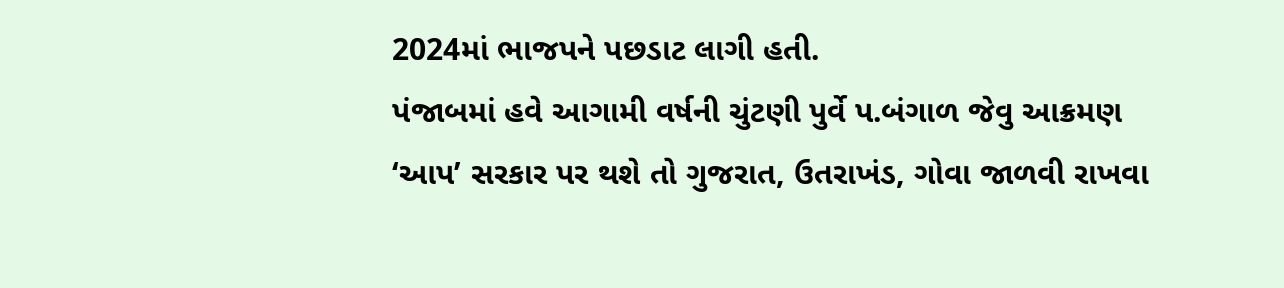2024માં ભાજપને પછડાટ લાગી હતી.
પંજાબમાં હવે આગામી વર્ષની ચુંટણી પુર્વે પ.બંગાળ જેવુ આક્રમણ ‘આપ’ સરકાર પર થશે તો ગુજરાત, ઉતરાખંડ, ગોવા જાળવી રાખવા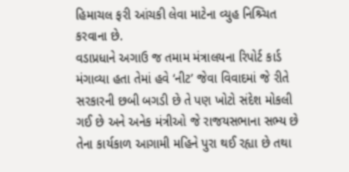હિમાચલ ફરી આંચકી લેવા માટેના વ્યુહ નિશ્ર્ચિત કરવાના છે.
વડાપ્રધાને અગાઉ જ તમામ મંત્રાલયના રિપોર્ટ કાર્ડ મંગાવ્યા હતા તેમાં હવે ‘નીટ’ જેવા વિવાદમાં જે રીતે સરકારની છબી બગડી છે તે પણ ખોટો સંદેશ મોકલી ગઈ છે અને અનેક મંત્રીઓ જે રાજયસભાના સભ્ય છે તેના કાર્યકાળ આગામી મહિને પુરા થઈ રહ્યા છે તથા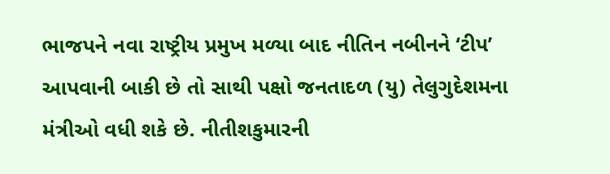ભાજપને નવા રાષ્ટ્રીય પ્રમુખ મળ્યા બાદ નીતિન નબીનને ‘ટીપ’ આપવાની બાકી છે તો સાથી પક્ષો જનતાદળ (યુ) તેલુગુદેશમના મંત્રીઓ વધી શકે છે. નીતીશકુમારની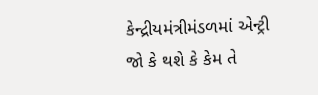કેન્દ્રીયમંત્રીમંડળમાં એન્ટ્રી જો કે થશે કે કેમ તે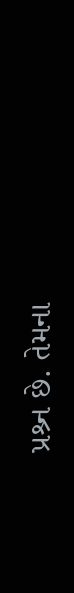પ્રશ્ર્ન છે. તેમના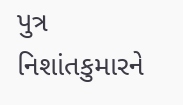પુત્ર નિશાંતકુમારને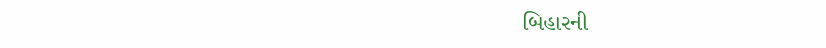બિહારની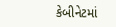કેબીનેટમાં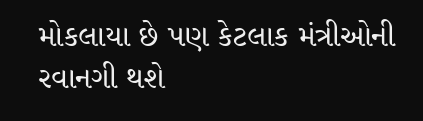મોકલાયા છે પણ કેટલાક મંત્રીઓની રવાનગી થશે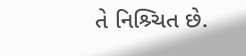તે નિશ્ર્ચિત છે.